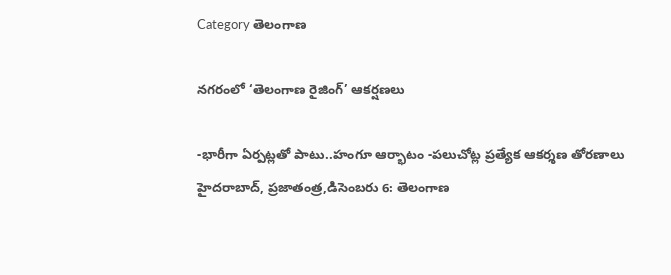Category తెలంగాణ

నగరంలో ‘తెలంగాణ రైజింగ్‌’ ఆకర్ష‌ణ‌లు

-భారీగా ఏర్పట్లతో పాటు..హంగూ ఆర్భాటం -పలుచోట్ల ప్రత్యేక ఆకర్శణ తోరణాలు హైదరాబాద్‌, ప్రజాతంత్ర,డిసెంబరు 6: తెలంగాణ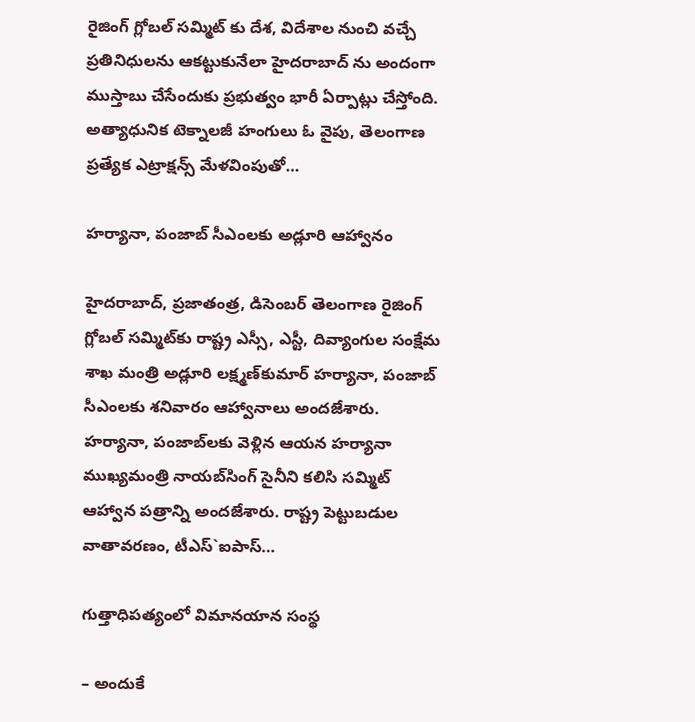రైజింగ్‌ ‌గ్లోబల్‌ ‌సమ్మిట్‌ ‌కు దేశ, విదేశాల నుంచి వచ్చే ప్రతినిధులను ఆకట్టుకునేలా హైదరాబాద్‌ ‌ను అందంగా ముస్తాబు చేసేందుకు ప్రభుత్వం భారీ ఏర్పాట్లు చేస్తోంది. అత్యాధునిక టెక్నాలజీ హంగులు ఓ వైపు, తెలంగాణ ప్రత్యేక ఎట్రాక్షన్స్ ‌మేళవింపుతో…

హర్యానా, పంజాబ్‌ సీఎంలకు అడ్లూరి ఆహ్వానం

హైదరాబాద్‌, ప్రజాతంత్ర, డిసెంబర్‌ తెలంగాణ రైజింగ్‌ గ్లోబల్‌ సమ్మిట్‌కు రాష్ట్ర ఎస్సీ, ఎస్టీ, దివ్యాంగుల సంక్షేమ శాఖ మంత్రి అడ్లూరి లక్ష్మణ్‌కుమార్‌ హర్యానా, పంజాబ్‌ సీఎంలకు శనివారం ఆహ్వానాలు అందజేశారు. హర్యానా, పంజాబ్‌లకు వెళ్లిన ఆయన హర్యానా ముఖ్యమంత్రి నాయబ్‌సింగ్‌ సైనీని కలిసి సమ్మిట్‌ ఆహ్వాన పత్రాన్ని అందజేశారు. రాష్ట్ర పెట్టుబడుల వాతావరణం, టీఎస్‌`ఐపాస్‌…

గుత్తాధిపత్యంలో విమానయాన సంస్థ

– అందుకే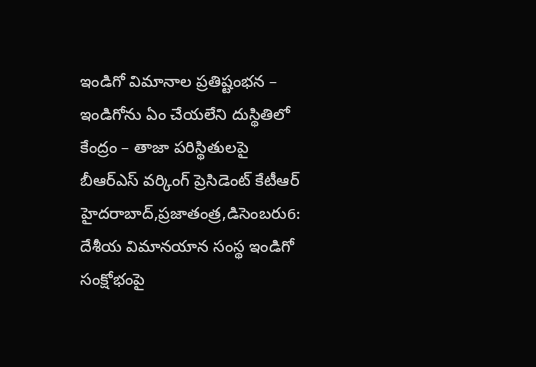ఇండిగో విమానాల ప్రతిష్టంభన – ఇండిగోను ఏం చేయలేని దుస్థితిలో కేంద్రం – తాజా పరిస్థితులపై బీఆర్‌ఎస్‌ ‌వర్కింగ్‌ ‌ప్రెసిడెంట్‌ ‌కేటీఆర్‌ ‌ హైదరాబాద్‌,ప్రజాతంత్ర,డిసెంబరు6: దేశీయ విమానయాన సంస్థ ఇండిగో సంక్షోభంపై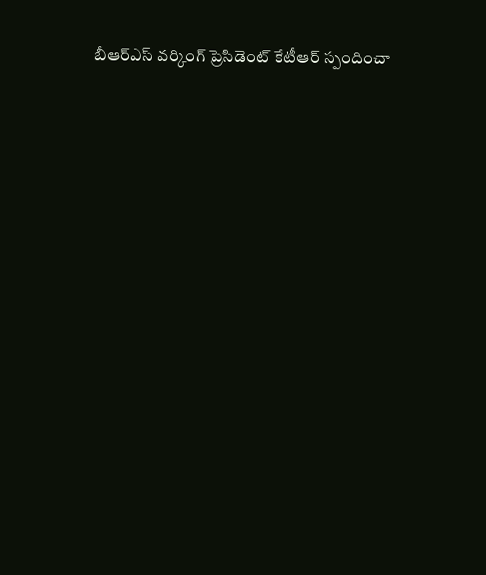బీఆర్‌ఎస్‌ ‌వర్కింగ్‌ ‌ప్రెసిడెంట్‌ ‌కేటీఆర్‌ ‌స్పందించా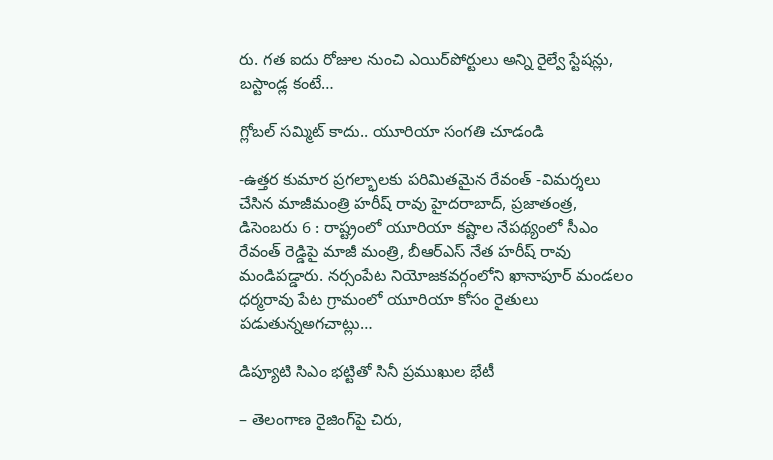రు. గత ఐదు రోజుల నుంచి ఎయిర్‌పోర్టులు అన్ని రైల్వే స్టేషన్లు, బస్టాండ్ల కంటే…

గ్లోబల్‌ ‌సమ్మిట్‌ ‌కాదు.. యూరియా సంగతి చూడండి

-ఉత్తర కుమార ప్రగల్భాలకు పరిమితమైన రేవంత్‌ -విమర్శలు చేసిన మాజీమంత్రి హరీష్‌ ‌రావు హైదరాబాద్‌, ప్రజాతంత్ర, డిసెంబరు 6 : రాష్ట్రంలో యూరియా కష్టాల నేపథ్యంలో సీఎం రేవంత్‌ ‌రెడ్డిపై మాజీ మంత్రి, బీఆర్‌ఎస్‌ ‌నేత హరీష్‌ ‌రావు మండిపడ్డారు. నర్సంపేట నియోజకవర్గంలోని ఖానాపూర్‌ ‌మండలం ధర్మరావు పేట గ్రామంలో యూరియా కోసం రైతులు పడుతున్నఅగచాట్లు…

డిప్యూటి సిఎం భట్టితో సినీ ప్రముఖుల భేటీ

– తెలంగాణ రైజింగ్‌పై చిరు,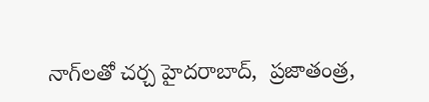నాగ్‌లతో చర్చ హైదరాబాద్‌,  ప్ర‌జాతంత్ర‌,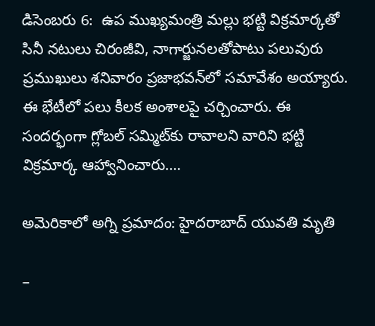డిసెంబరు 6:  ఉప ముఖ్యమంత్రి మల్లు భట్టి విక్రమార్కతో సినీ నటులు చిరంజీవి, నాగార్జునలతోపాటు పలువురు ప్రముఖులు శనివారం ప్రజాభవన్‌లో సమావేశం అయ్యారు. ఈ భేటీలో పలు కీలక అంశాలపై చర్చించారు. ఈ సందర్భంగా గ్లోబల్‌ ‌సమ్మిట్‌కు రావాలని వారిని భట్టి విక్రమార్క ఆహ్వానించారు.…

అమెరికాలో అగ్ని ప్రమాదం: హైదరాబాద్ యువతి మృతి

–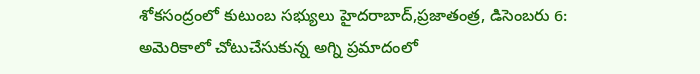శోకసంద్రంలో కుటుంబ సభ్యులు హైదరాబాద్,ప్రజాతంత్ర, డిసెంబరు 6: అమెరికాలో చోటుచేసుకున్న అగ్ని ప్రమాదంలో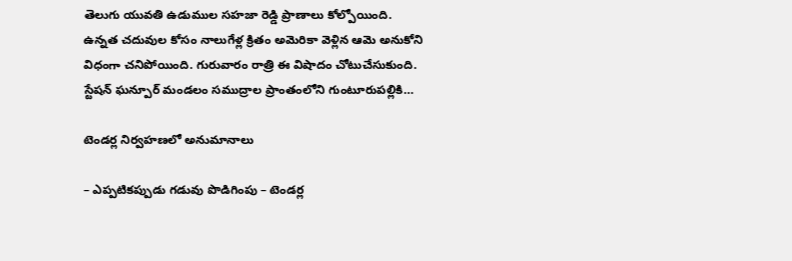తెలుగు యువతి ఉడుముల సహజా రెడ్డి ప్రాణాలు కోల్పోయింది. ఉన్నత చదువుల కోసం నాలుగేళ్ల క్రితం అమెరికా వెళ్లిన ఆమె అనుకోని విధంగా చనిపోయింది. గురువారం రాత్రి ఈ విషాదం చోటుచేసుకుంది. స్టేషన్ ఘన్పూర్ మండలం సముద్రాల ప్రాంతంలోని గుంటూరుపల్లికి…

టెండర్ల నిర్వహణలో అనుమానాలు

– ఎప్ప‌టిక‌ప్పుడు గ‌డువు పొడిగింపు – టెండర్ల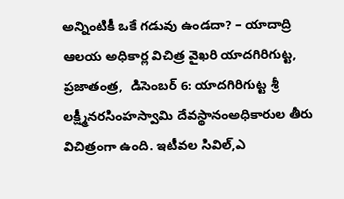అన్నింటికీ ఒకే గడువు ఉండదా? – యాదాద్రి ఆల‌య అధికార్ల విచిత్ర వైఖ‌రి యాదగిరిగుట్ట, ప్రజాతంత్ర,  డిసెంబర్ 6: యాదగిరిగుట్ట శ్రీ లక్ష్మీనరసింహస్వామి దేవస్థానంఅధికారుల తీరు విచిత్రంగా ఉంది. ఇటీవల సివిల్,ఎ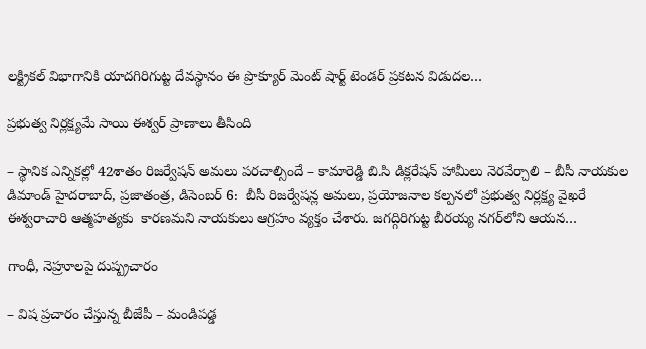లక్ట్రికల్ విభాగానికి యాదగిరిగుట్ట దేవస్థానం ఈ ప్రొక్యూర్ మెంట్ షార్ట్ టెండర్ ప్రకటన విడుదల…

ప్ర‌భుత్వ నిర్ల‌క్ష్య‌మే సాయి ఈశ్వ‌ర్ ప్రాణాలు తీసింది

– స్థానిక ఎన్నిక‌ల్లో 42శాతం రిజ‌ర్వేష‌న్ అమ‌లు ప‌ర‌చాల్సిందే – కామారెడ్డి బి.సి డిక్ల‌రేష‌న్ హామీలు నెర‌వేర్చాలి – బీసీ నాయ‌కుల డిమాండ్‌ హైద‌రాబాద్‌, ప్ర‌జాతంత్ర‌, డిసెంబ‌ర్ 6:  బీసీ రిజర్వేషన్ల అమలు, ప్రయోజనాల కల్పనలో ప్రభుత్వ నిర్లక్ష్య వైఖరే ఈశ్వ‌రాచారి ఆత్మ‌హ‌త్య‌కు  కారణమని నాయకులు ఆగ్రహం వ్యక్తం చేశారు. జగద్గిరిగుట్ట బీరయ్య నగర్‌లోని ఆయన…

గాంధీ, నెహ్రూలపై దుష్ప్రచారం

– విష ప్రచారం చేస్తున్న బీజేపీ – మండిపడ్డ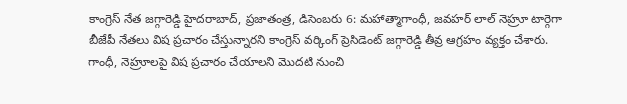కాంగ్రెస్‌ ‌నేత జగ్గారెడ్డి హైదరాబాద్‌, ప్రజాతంత్ర, డిసెంబరు 6: మహాత్మాగాంధీ, జవహర్‌ ‌లాల్‌ ‌నెహ్రూ టార్గెగా బీజేపీ నేతలు విష ప్రచారం చేస్తున్నారని కాంగ్రెస్‌ ‌వర్కింగ్‌ ‌ప్రెసిడెంట్‌ ‌జగ్గారెడ్డి తీవ్ర ఆగ్రహం వ్యక్తం చేశారు. గాంధీ, నెహ్రూలపై విష ప్రచారం చేయాలని మొదటి నుంచి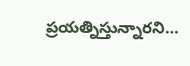ప్రయత్నిస్తున్నారని…